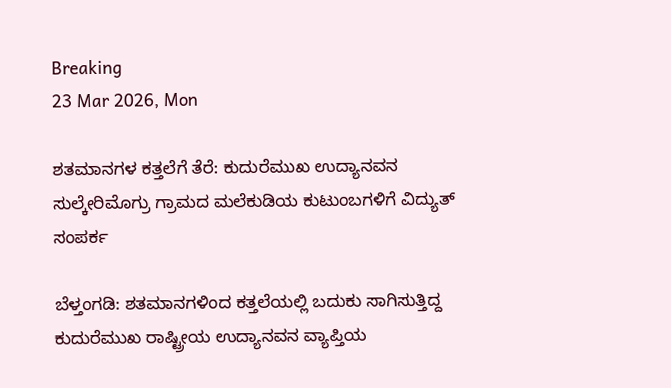Breaking
23 Mar 2026, Mon

ಶತಮಾನಗಳ ಕತ್ತಲೆಗೆ ತೆರೆ: ಕುದುರೆಮುಖ ಉದ್ಯಾನವನ ಸುಲ್ಕೇರಿಮೊಗ್ರು ಗ್ರಾಮದ ಮಲೆಕುಡಿಯ ಕುಟುಂಬಗಳಿಗೆ ವಿದ್ಯುತ್ ಸಂಪರ್ಕ

ಬೆಳ್ತಂಗಡಿ: ಶತಮಾನಗಳಿಂದ ಕತ್ತಲೆಯಲ್ಲಿ ಬದುಕು ಸಾಗಿಸುತ್ತಿದ್ದ ಕುದುರೆಮುಖ ರಾಷ್ಟ್ರೀಯ ಉದ್ಯಾನವನ ವ್ಯಾಪ್ತಿಯ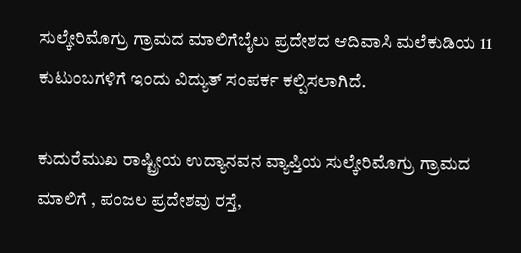ಸುಲ್ಕೇರಿಮೊಗ್ರು ಗ್ರಾಮದ ಮಾಲಿಗೆಬೈಲು ಪ್ರದೇಶದ ಆದಿವಾಸಿ ಮಲೆಕುಡಿಯ 11 ಕುಟುಂಬಗಳಿಗೆ ಇಂದು ವಿದ್ಯುತ್ ಸಂಪರ್ಕ ಕಲ್ಪಿಸಲಾಗಿದೆ.

ಕುದುರೆಮುಖ ರಾಷ್ಟ್ರೀಯ ಉದ್ಯಾನವನ ವ್ಯಾಪ್ತಿಯ ಸುಲ್ಕೇರಿಮೊಗ್ರು ಗ್ರಾಮದ ಮಾಲಿಗೆ , ಪಂಜಲ ಪ್ರದೇಶವು ರಸ್ತೆ,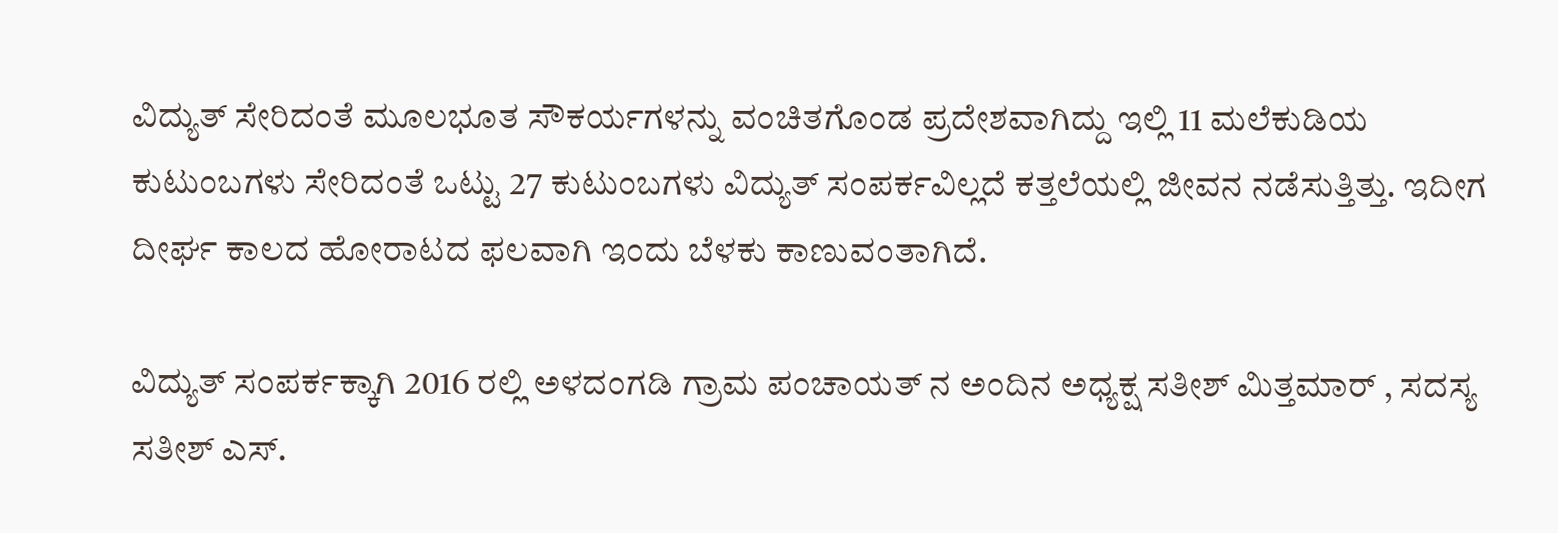ವಿದ್ಯುತ್ ಸೇರಿದಂತೆ ಮೂಲಭೂತ ಸೌಕರ್ಯಗಳನ್ನು ವಂಚಿತಗೊಂಡ ಪ್ರದೇಶವಾಗಿದ್ದು ಇಲ್ಲಿ 11 ಮಲೆಕುಡಿಯ ಕುಟುಂಬಗಳು ಸೇರಿದಂತೆ ಒಟ್ಟು 27 ಕುಟುಂಬಗಳು ವಿದ್ಯುತ್ ಸಂಪರ್ಕವಿಲ್ಲದೆ ಕತ್ತಲೆಯಲ್ಲಿ ಜೀವನ ನಡೆಸುತ್ತಿತ್ತು. ಇದೀಗ ದೀರ್ಘ ಕಾಲದ ಹೋರಾಟದ ಫಲವಾಗಿ ಇಂದು ಬೆಳಕು ಕಾಣುವಂತಾಗಿದೆ.

ವಿದ್ಯುತ್ ಸಂಪರ್ಕಕ್ಕಾಗಿ 2016 ರಲ್ಲಿ ಅಳದಂಗಡಿ ಗ್ರಾಮ ಪಂಚಾಯತ್ ನ ಅಂದಿನ ಅಧ್ಯಕ್ಷ ಸತೀಶ್ ಮಿತ್ತಮಾರ್ , ಸದಸ್ಯ ಸತೀಶ್ ಎಸ್.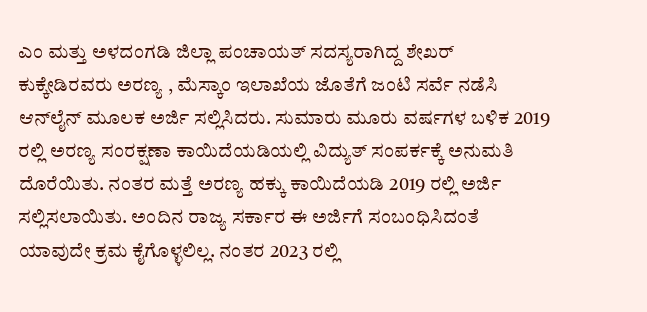ಎಂ ಮತ್ತು ಅಳದಂಗಡಿ ಜಿಲ್ಲಾ ಪಂಚಾಯತ್ ಸದಸ್ಯರಾಗಿದ್ದ ಶೇಖರ್ ಕುಕ್ಕೇಡಿರವರು ಅರಣ್ಯ , ಮೆಸ್ಕಾಂ ಇಲಾಖೆಯ ಜೊತೆಗೆ ಜಂಟಿ ಸರ್ವೆ ನಡೆಸಿ ಆನ್‌ಲೈನ್ ಮೂಲಕ ಅರ್ಜಿ ಸಲ್ಲಿಸಿದರು. ಸುಮಾರು ಮೂರು ವರ್ಷಗಳ ಬಳಿಕ 2019 ರಲ್ಲಿ ಅರಣ್ಯ ಸಂರಕ್ಷಣಾ ಕಾಯಿದೆಯಡಿಯಲ್ಲಿ ವಿದ್ಯುತ್ ಸಂಪರ್ಕಕ್ಕೆ ಅನುಮತಿ ದೊರೆಯಿತು. ನಂತರ ಮತ್ತೆ ಅರಣ್ಯ ಹಕ್ಕು ಕಾಯಿದೆಯಡಿ 2019 ರಲ್ಲಿ ಅರ್ಜಿ ಸಲ್ಲಿಸಲಾಯಿತು. ಅಂದಿನ ರಾಜ್ಯ ಸರ್ಕಾರ ಈ ಅರ್ಜಿಗೆ ಸಂಬಂಧಿಸಿದಂತೆ ಯಾವುದೇ ಕ್ರಮ ಕೈಗೊಳ್ಳಲಿಲ್ಲ. ನಂತರ 2023 ರಲ್ಲಿ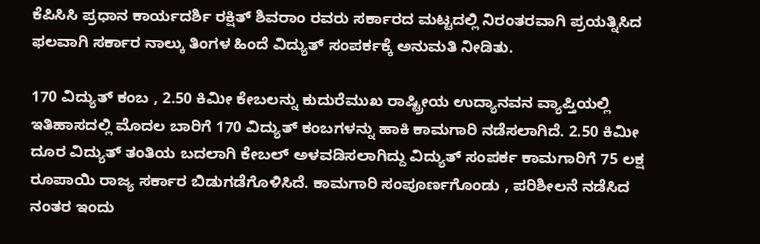ಕೆಪಿಸಿಸಿ ಪ್ರಧಾನ ಕಾರ್ಯದರ್ಶಿ ರಕ್ಷಿತ್ ಶಿವರಾಂ ರವರು ಸರ್ಕಾರದ ಮಟ್ಟದಲ್ಲಿ ನಿರಂತರವಾಗಿ ಪ್ರಯತ್ನಿಸಿದ ಫಲವಾಗಿ ಸರ್ಕಾರ ನಾಲ್ಕು ತಿಂಗಳ ಹಿಂದೆ ವಿದ್ಯುತ್ ಸಂಪರ್ಕಕ್ಕೆ ಅನುಮತಿ ನೀಡಿತು.

170 ವಿದ್ಯುತ್ ಕಂಬ , 2.50 ಕಿಮೀ ಕೇಬಲನ್ನು ಕುದುರೆಮುಖ ರಾಷ್ಟ್ರೀಯ ಉದ್ಯಾನವನ ವ್ಯಾಪ್ತಿಯಲ್ಲಿ ಇತಿಹಾಸದಲ್ಲಿ ಮೊದಲ ಬಾರಿಗೆ 170 ವಿದ್ಯುತ್ ಕಂಬಗಳನ್ನು ಹಾಕಿ ಕಾಮಗಾರಿ ನಡೆಸಲಾಗಿದೆ. 2.50 ಕಿಮೀ ದೂರ ವಿದ್ಯುತ್ ತಂತಿಯ ಬದಲಾಗಿ ಕೇಬಲ್ ಅಳವಡಿಸಲಾಗಿದ್ದು ವಿದ್ಯುತ್ ಸಂಪರ್ಕ ಕಾಮಗಾರಿಗೆ 75 ಲಕ್ಷ ರೂಪಾಯಿ ರಾಜ್ಯ ಸರ್ಕಾರ ಬಿಡುಗಡೆಗೊಳಿಸಿದೆ. ಕಾಮಗಾರಿ ಸಂಪೂರ್ಣಗೊಂಡು , ಪರಿಶೀಲನೆ ನಡೆಸಿದ ನಂತರ ಇಂದು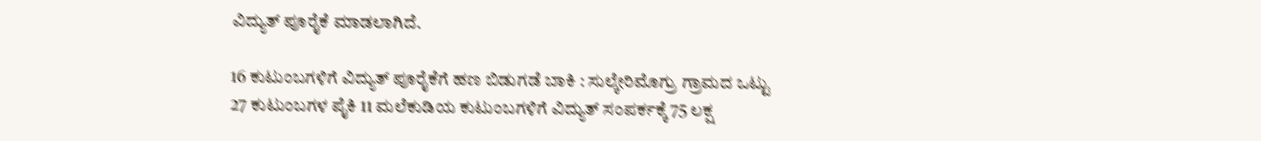ವಿದ್ಯುತ್ ಪೂರೈಕೆ ಮಾಡಲಾಗಿದೆ.

16 ಕುಟುಂಬಗಳಿಗೆ ವಿದ್ಯುತ್ ಪೂರೈಕೆಗೆ ಹಣ ಬಿಡುಗಡೆ ಬಾಕಿ : ಸುಲ್ಕೇರಿಮೊಗ್ರು ಗ್ರಾಮದ ಒಟ್ಟು 27 ಕುಟುಂಬಗಳ ಪೈಕಿ 11 ಮಲೆಕುಡಿಯ ಕುಟುಂಬಗಳಿಗೆ ವಿದ್ಯುತ್ ಸಂಪರ್ಕಕ್ಕೆ 75 ಲಕ್ಷ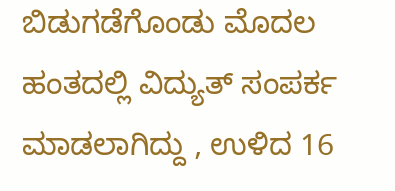ಬಿಡುಗಡೆಗೊಂಡು ಮೊದಲ ಹಂತದಲ್ಲಿ ವಿದ್ಯುತ್ ಸಂಪರ್ಕ ಮಾಡಲಾಗಿದ್ದು , ಉಳಿದ 16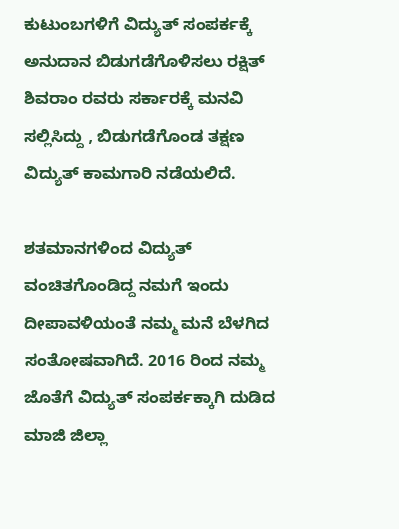ಕುಟುಂಬಗಳಿಗೆ ವಿದ್ಯುತ್ ಸಂಪರ್ಕಕ್ಕೆ ಅನುದಾನ ಬಿಡುಗಡೆಗೊಳಿಸಲು ರಕ್ಷಿತ್ ಶಿವರಾಂ ರವರು ಸರ್ಕಾರಕ್ಕೆ ಮನವಿ ಸಲ್ಲಿಸಿದ್ದು , ಬಿಡುಗಡೆಗೊಂಡ ತಕ್ಷಣ ವಿದ್ಯುತ್ ಕಾಮಗಾರಿ ನಡೆಯಲಿದೆ.

ಶತಮಾನಗಳಿಂದ ವಿದ್ಯುತ್ ವಂಚಿತಗೊಂಡಿದ್ದ ನಮಗೆ ಇಂದು ದೀಪಾವಳಿಯಂತೆ ನಮ್ಮ ಮನೆ ಬೆಳಗಿದ ಸಂತೋಷವಾಗಿದೆ. 2016 ರಿಂದ ನಮ್ಮ ಜೊತೆಗೆ ವಿದ್ಯುತ್ ಸಂಪರ್ಕಕ್ಕಾಗಿ ದುಡಿದ ಮಾಜಿ ಜಿಲ್ಲಾ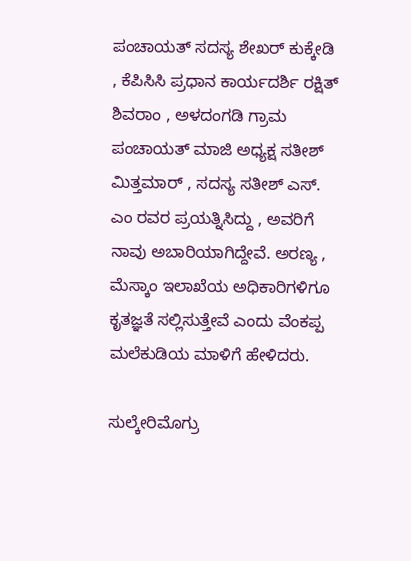ಪಂಚಾಯತ್ ಸದಸ್ಯ ಶೇಖರ್ ಕುಕ್ಕೇಡಿ , ಕೆಪಿಸಿಸಿ ಪ್ರಧಾನ ಕಾರ್ಯದರ್ಶಿ ರಕ್ಷಿತ್ ಶಿವರಾಂ , ಅಳದಂಗಡಿ ಗ್ರಾಮ ಪಂಚಾಯತ್ ಮಾಜಿ ಅಧ್ಯಕ್ಷ ಸತೀಶ್ ಮಿತ್ತಮಾರ್ , ಸದಸ್ಯ ಸತೀಶ್ ಎಸ್. ಎಂ ರವರ ಪ್ರಯತ್ನಿಸಿದ್ದು , ಅವರಿಗೆ ನಾವು ಅಬಾರಿಯಾಗಿದ್ದೇವೆ. ಅರಣ್ಯ , ಮೆಸ್ಕಾಂ ಇಲಾಖೆಯ ಅಧಿಕಾರಿಗಳಿಗೂ ಕೃತಜ್ಞತೆ ಸಲ್ಲಿಸುತ್ತೇವೆ ಎಂದು ವೆಂಕಪ್ಪ ಮಲೆಕುಡಿಯ ಮಾಳಿಗೆ ಹೇಳಿದರು.

ಸುಲ್ಕೇರಿಮೊಗ್ರು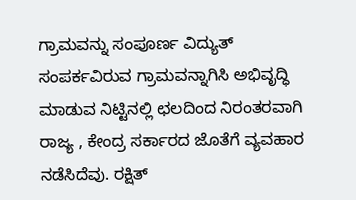ಗ್ರಾಮವನ್ನು ಸಂಪೂರ್ಣ ವಿದ್ಯುತ್‌ ಸಂಪರ್ಕವಿರುವ ಗ್ರಾಮವನ್ನಾಗಿಸಿ ಅಭಿವೃದ್ಧಿ ಮಾಡುವ ನಿಟ್ಟಿನಲ್ಲಿ ಛಲದಿಂದ ನಿರಂತರವಾಗಿ ರಾಜ್ಯ , ಕೇಂದ್ರ ಸರ್ಕಾರದ ಜೊತೆಗೆ ವ್ಯವಹಾರ ನಡೆಸಿದೆವು. ರಕ್ಷಿತ್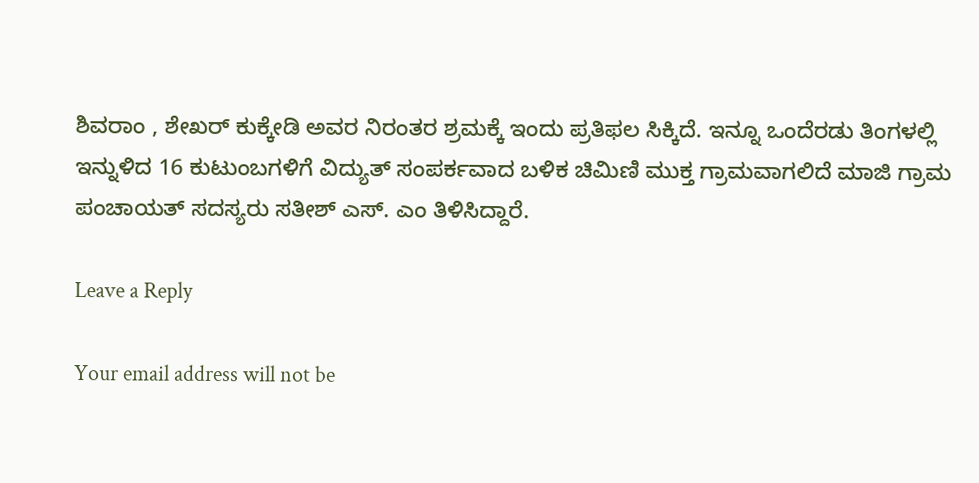ಶಿವರಾಂ , ಶೇಖರ್ ಕುಕ್ಕೇಡಿ ಅವರ ನಿರಂತರ ಶ್ರಮಕ್ಕೆ ಇಂದು ಪ್ರತಿಫಲ ಸಿಕ್ಕಿದೆ. ಇನ್ನೂ ಒಂದೆರಡು ತಿಂಗಳಲ್ಲಿ ಇನ್ನುಳಿದ 16 ಕುಟುಂಬಗಳಿಗೆ ವಿದ್ಯುತ್ ಸಂಪರ್ಕವಾದ ಬಳಿಕ ಚಿಮಿಣಿ ಮುಕ್ತ ಗ್ರಾಮವಾಗಲಿದೆ ಮಾಜಿ ಗ್ರಾಮ ಪಂಚಾಯತ್ ಸದಸ್ಯರು ಸತೀಶ್ ಎಸ್. ಎಂ ತಿಳಿಸಿದ್ದಾರೆ.

Leave a Reply

Your email address will not be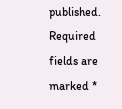published. Required fields are marked *